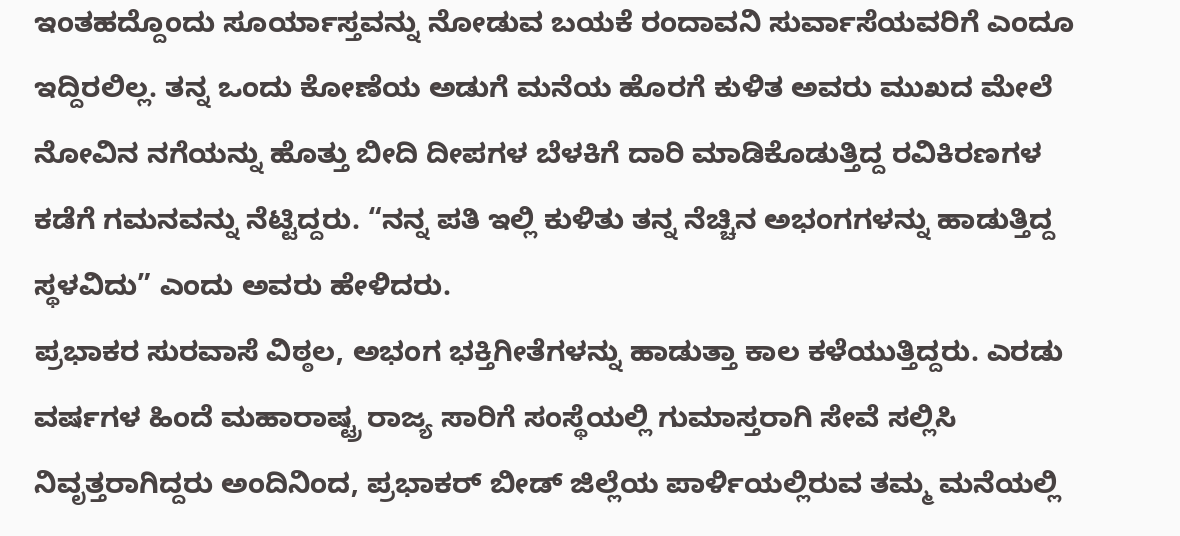ಇಂತಹದ್ದೊಂದು ಸೂರ್ಯಾಸ್ತವನ್ನು ನೋಡುವ ಬಯಕೆ ರಂದಾವನಿ ಸುರ್ವಾಸೆಯವರಿಗೆ ಎಂದೂ ಇದ್ದಿರಲಿಲ್ಲ. ತನ್ನ ಒಂದು ಕೋಣೆಯ ಅಡುಗೆ ಮನೆಯ ಹೊರಗೆ ಕುಳಿತ ಅವರು ಮುಖದ ಮೇಲೆ ನೋವಿನ ನಗೆಯನ್ನು ಹೊತ್ತು ಬೀದಿ ದೀಪಗಳ ಬೆಳಕಿಗೆ ದಾರಿ ಮಾಡಿಕೊಡುತ್ತಿದ್ದ ರವಿಕಿರಣಗಳ ಕಡೆಗೆ ಗಮನವನ್ನು ನೆಟ್ಟಿದ್ದರು. “ನನ್ನ ಪತಿ ಇಲ್ಲಿ ಕುಳಿತು ತನ್ನ ನೆಚ್ಚಿನ ಅಭಂಗಗಳನ್ನು ಹಾಡುತ್ತಿದ್ದ ಸ್ಥಳವಿದು” ಎಂದು ಅವರು ಹೇಳಿದರು.
ಪ್ರಭಾಕರ ಸುರವಾಸೆ ವಿಠ್ಠಲ, ಅಭಂಗ ಭಕ್ತಿಗೀತೆಗಳನ್ನು ಹಾಡುತ್ತಾ ಕಾಲ ಕಳೆಯುತ್ತಿದ್ದರು. ಎರಡು ವರ್ಷಗಳ ಹಿಂದೆ ಮಹಾರಾಷ್ಟ್ರ ರಾಜ್ಯ ಸಾರಿಗೆ ಸಂಸ್ಥೆಯಲ್ಲಿ ಗುಮಾಸ್ತರಾಗಿ ಸೇವೆ ಸಲ್ಲಿಸಿ ನಿವೃತ್ತರಾಗಿದ್ದರು ಅಂದಿನಿಂದ, ಪ್ರಭಾಕರ್ ಬೀಡ್ ಜಿಲ್ಲೆಯ ಪಾರ್ಳಿಯಲ್ಲಿರುವ ತಮ್ಮ ಮನೆಯಲ್ಲಿ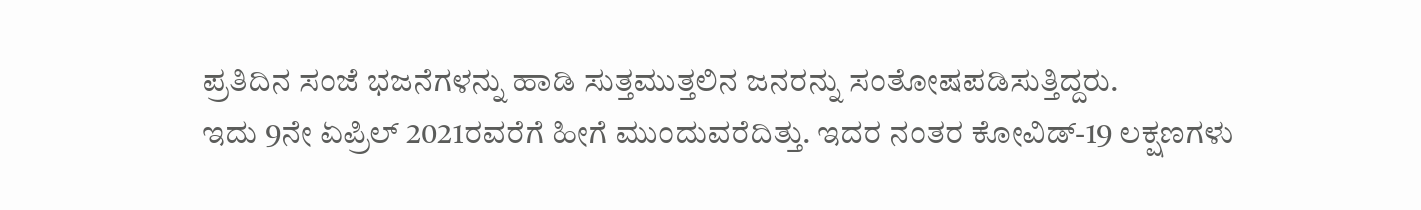ಪ್ರತಿದಿನ ಸಂಜೆ ಭಜನೆಗಳನ್ನು ಹಾಡಿ ಸುತ್ತಮುತ್ತಲಿನ ಜನರನ್ನು ಸಂತೋಷಪಡಿಸುತ್ತಿದ್ದರು.
ಇದು 9ನೇ ಏಪ್ರಿಲ್ 2021ರವರೆಗೆ ಹೀಗೆ ಮುಂದುವರೆದಿತ್ತು. ಇದರ ನಂತರ ಕೋವಿಡ್-19 ಲಕ್ಷಣಗಳು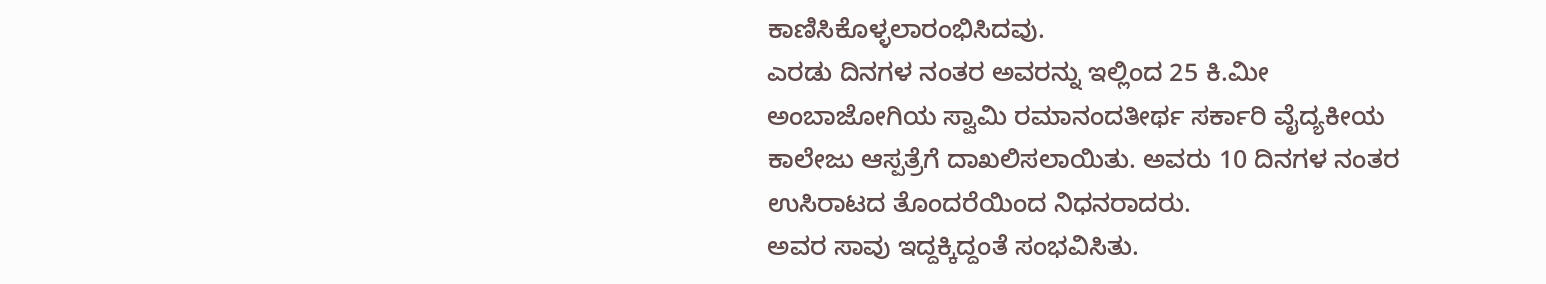ಕಾಣಿಸಿಕೊಳ್ಳಲಾರಂಭಿಸಿದವು.
ಎರಡು ದಿನಗಳ ನಂತರ ಅವರನ್ನು ಇಲ್ಲಿಂದ 25 ಕಿ.ಮೀ ಅಂಬಾಜೋಗಿಯ ಸ್ವಾಮಿ ರಮಾನಂದತೀರ್ಥ ಸರ್ಕಾರಿ ವೈದ್ಯಕೀಯ ಕಾಲೇಜು ಆಸ್ಪತ್ರೆಗೆ ದಾಖಲಿಸಲಾಯಿತು. ಅವರು 10 ದಿನಗಳ ನಂತರ ಉಸಿರಾಟದ ತೊಂದರೆಯಿಂದ ನಿಧನರಾದರು.
ಅವರ ಸಾವು ಇದ್ದಕ್ಕಿದ್ದಂತೆ ಸಂಭವಿಸಿತು.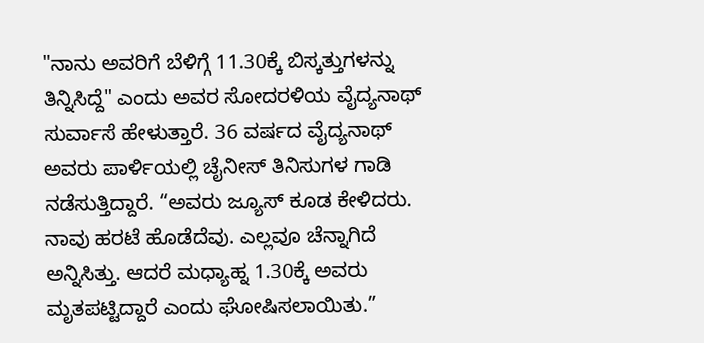"ನಾನು ಅವರಿಗೆ ಬೆಳಿಗ್ಗೆ 11.30ಕ್ಕೆ ಬಿಸ್ಕತ್ತುಗಳನ್ನು ತಿನ್ನಿಸಿದ್ದೆ" ಎಂದು ಅವರ ಸೋದರಳಿಯ ವೈದ್ಯನಾಥ್ ಸುರ್ವಾಸೆ ಹೇಳುತ್ತಾರೆ. 36 ವರ್ಷದ ವೈದ್ಯನಾಥ್ ಅವರು ಪಾರ್ಳಿಯಲ್ಲಿ ಚೈನೀಸ್ ತಿನಿಸುಗಳ ಗಾಡಿ ನಡೆಸುತ್ತಿದ್ದಾರೆ. “ಅವರು ಜ್ಯೂಸ್ ಕೂಡ ಕೇಳಿದರು. ನಾವು ಹರಟೆ ಹೊಡೆದೆವು. ಎಲ್ಲವೂ ಚೆನ್ನಾಗಿದೆ ಅನ್ನಿಸಿತ್ತು. ಆದರೆ ಮಧ್ಯಾಹ್ನ 1.30ಕ್ಕೆ ಅವರು ಮೃತಪಟ್ಟಿದ್ದಾರೆ ಎಂದು ಘೋಷಿಸಲಾಯಿತು.”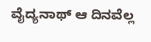ವೈದ್ಯನಾಥ್ ಆ ದಿನವೆಲ್ಲ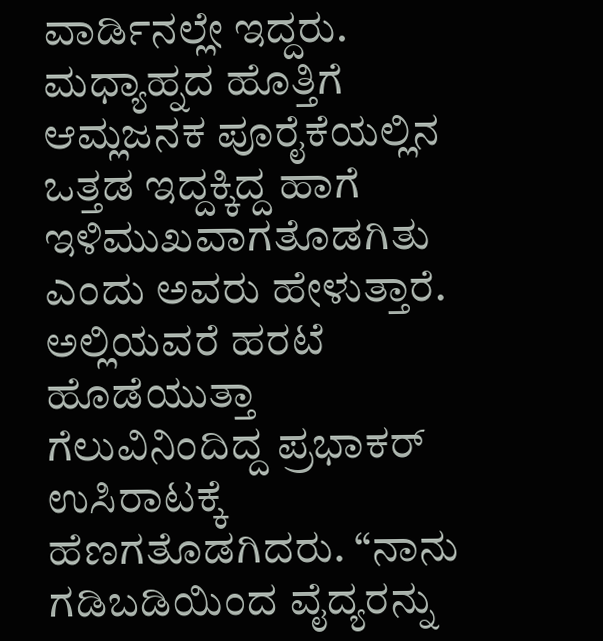ವಾರ್ಡಿನಲ್ಲೇ ಇದ್ದರು. ಮಧ್ಯಾಹ್ನದ ಹೊತ್ತಿಗೆ ಆಮ್ಲಜನಕ ಪೂರೈಕೆಯಲ್ಲಿನ ಒತ್ತಡ ಇದ್ದಕ್ಕಿದ್ದ ಹಾಗೆ ಇಳಿಮುಖವಾಗತೊಡಗಿತು ಎಂದು ಅವರು ಹೇಳುತ್ತಾರೆ. ಅಲ್ಲಿಯವರೆ ಹರಟೆ ಹೊಡೆಯುತ್ತಾ ಗೆಲುವಿನಿಂದಿದ್ದ ಪ್ರಭಾಕರ್ ಉಸಿರಾಟಕ್ಕೆ ಹೆಣಗತೊಡಗಿದರು. “ನಾನು ಗಡಿಬಡಿಯಿಂದ ವೈದ್ಯರನ್ನು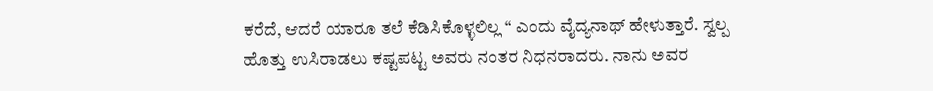ಕರೆದೆ, ಆದರೆ ಯಾರೂ ತಲೆ ಕೆಡಿಸಿಕೊಳ್ಳಲಿಲ್ಲ “ ಎಂದು ವೈದ್ಯನಾಥ್ ಹೇಳುತ್ತಾರೆ. ಸ್ವಲ್ಪ ಹೊತ್ತು ಉಸಿರಾಡಲು ಕಷ್ಟಪಟ್ಟ ಅವರು ನಂತರ ನಿಧನರಾದರು. ನಾನು ಅವರ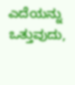ಎದೆಯನ್ನು ಒತ್ತುವುದು,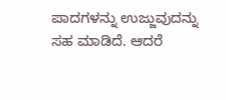ಪಾದಗಳನ್ನು ಉಜ್ಜುವುದನ್ನು ಸಹ ಮಾಡಿದೆ. ಆದರೆ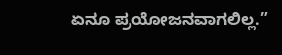ಏನೂ ಪ್ರಯೋಜನವಾಗಲಿಲ್ಲ.”